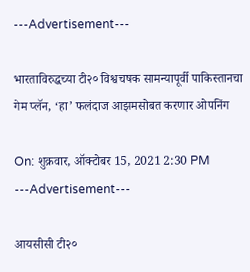---Advertisement---

भारताविरुद्धच्या टी२० विश्वचषक सामन्यापूर्वी पाकिस्तानचा गेम प्लॅन, ‘हा’ फलंदाज आझमसोबत करणार ओपनिंग

On: शुक्रवार, ऑक्टोबर 15, 2021 2:30 PM
---Advertisement---

आयसीसी टी२०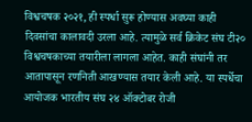विश्वचषक २०२१, ही स्पर्धा सुरू होण्यास अवघ्या काही दिवसांचा कालावदी उरला आहे. त्यामुळे सर्व क्रिकेट संघ टी२० विश्वचषकाच्या तयारीला लागला आहेत. काही संघांनी तर आतापासून रणनिती आखण्यास तयार केली आहे. या स्पर्धेचा आयोजक भारतीय संघ २४ ऑक्टोबर रोजी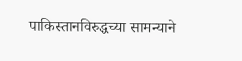पाकिस्तानविरुद्धच्या सामन्याने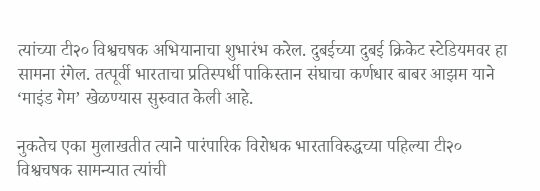त्यांच्या टी२० विश्वचषक अभियानाचा शुभारंभ करेल. दुबईच्या दुबई क्रिकेट स्टेडियमवर हा सामना रंगेल. तत्पूर्वी भारताचा प्रतिस्पर्धी पाकिस्तान संघाचा कर्णधार बाबर आझम याने ‘माइंड गेम’ खेळण्यास सुरुवात केली आहे.

नुकतेच एका मुलाखतीत त्याने पारंपारिक विरोधक भारताविरुद्धच्या पहिल्या टी२० विश्वचषक सामन्यात त्यांची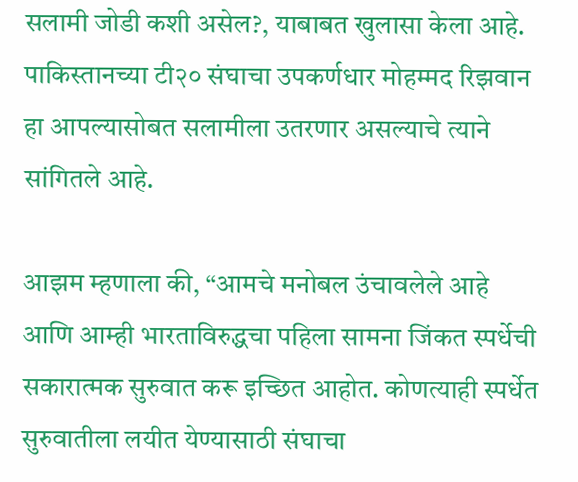सलामी जोडी कशी असेल?, याबाबत खुलासा केला आहे. पाकिस्तानच्या टी२० संघाचा उपकर्णधार मोहम्मद रिझवान हा आपल्यासोबत सलामीला उतरणार असल्याचे त्याने सांगितले आहे.

आझम म्हणाला की, “आमचे मनोबल उंचावलेले आहे आणि आम्ही भारताविरुद्धचा पहिला सामना जिंकत स्पर्धेची सकारात्मक सुरुवात करू इच्छित आहोत. कोणत्याही स्पर्धेत सुरुवातीला लयीत येण्यासाठी संघाचा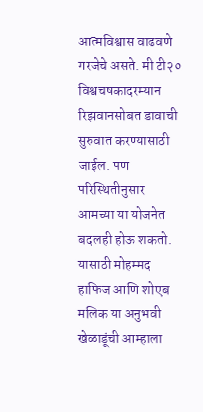आत्मविश्वास वाढवणे गरजेचे असते. मी टी२० विश्वचषकादरम्यान रिझवानसोबत डावाची सुरुवात करण्यासाठी जाईल. पण परिस्थितीनुसार आमच्या या योजनेत बदलही होऊ शकतो. यासाठी मोहम्मद हाफिज आणि शोएब मलिक या अनुभवी खेळाडूंची आम्हाला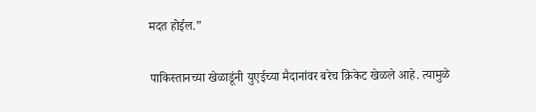मदत होईल.”

पाकिस्तानच्या खेळाडूंनी युएईच्या मैदानांवर बरेच क्रिकेट खेळले आहे. त्यामुळे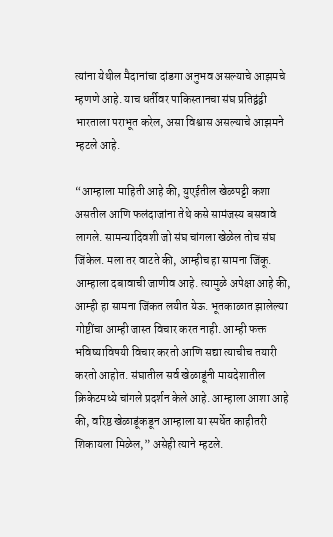त्यांना येथील मैदानांचा दांडगा अनुभव असल्याचे आझमचे म्हणणे आहे. याच धर्तीवर पाकिस्तानचा संघ प्रतिद्वंद्वी भारताला पराभूत करेल, असा विश्वास असल्याचे आझमने म्हटले आहे.

“आम्हाला माहिती आहे की, युएईतील खेळपट्टी कशा असतील आणि फलंदाजांना तेथे कसे सामंजस्य बसवावे लागले. सामन्यादिवशी जो संघ चांगला खेळेल तोच संघ जिंकेल. मला तर वाटते की, आम्हीच हा सामना जिंकू. आम्हाला दबावाची जाणीव आहे. त्यामुळे अपेक्षा आहे की, आम्ही हा सामना जिंकत लयीत येऊ. भूतकाळात झालेल्या गोष्टींचा आम्ही जास्त विचार करत नाही. आम्ही फक्त भविष्याविषयी विचार करतो आणि सद्या त्याचीच तयारी करतो आहोत. संघातील सर्व खेळाडूंनी मायदेशातील क्रिकेटमध्ये चांगले प्रदर्शन केले आहे. आम्हाला आशा आहे की, वरिष्ठ खेळाडूंकडून आम्हाला या स्पर्धेत काहीतरी शिकायला मिळेल,” असेही त्याने म्हटले.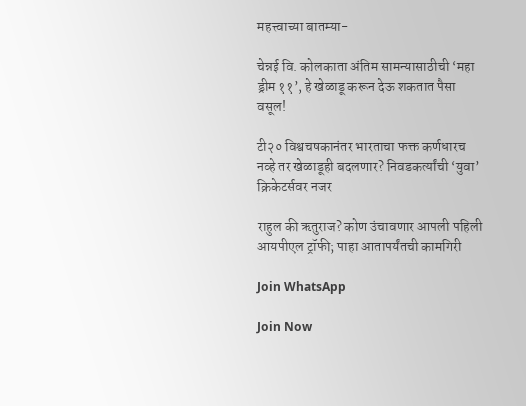महत्त्वाच्या बातम्या-

चेन्नई वि. कोलकाता अंतिम सामन्यासाठीची ‘महा ड्रीम ११’, हे खेळाडू करून देऊ शकतात पैसा वसूल!

टी२० विश्वचषकानंतर भारताचा फक्त कर्णधारच नव्हे तर खेळाडूही बदलणार? निवडकर्त्यांची ‘युवा’ क्रिकेटर्सवर नजर

राहुल की ऋतुराज? कोण उंचावणार आपली पहिली आयपीएल ट्रॉफी; पाहा आतापर्यंतची कामगिरी

Join WhatsApp

Join Now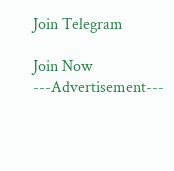Join Telegram

Join Now
---Advertisement---